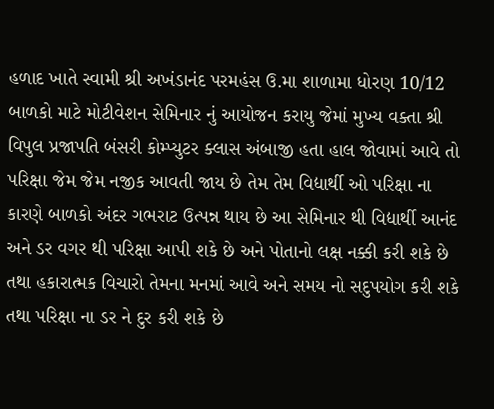હળાદ ખાતે સ્વામી શ્રી અખંડાનંદ પરમહંસ ઉ.મા શાળામા ધોરણ 10/12 બાળકો માટે મોટીવેશન સેમિનાર નું આયોજન કરાયુ જેમાં મુખ્ય વક્તા શ્રી વિપુલ પ્રજાપતિ બંસરી કોમ્પ્યુટર ક્લાસ અંબાજી હતા હાલ જોવામાં આવે તો પરિક્ષા જેમ જેમ નજીક આવતી જાય છે તેમ તેમ વિદ્યાર્થી ઓ પરિક્ષા ના કારણે બાળકો અંદર ગભરાટ ઉત્પન્ન થાય છે આ સેમિનાર થી વિદ્યાર્થી આનંદ અને ડર વગર થી પરિક્ષા આપી શકે છે અને પોતાનો લક્ષ નક્કી કરી શકે છે તથા હકારાત્મક વિચારો તેમના મનમાં આવે અને સમય નો સદુપયોગ કરી શકે તથા પરિક્ષા ના ડર ને દુર કરી શકે છે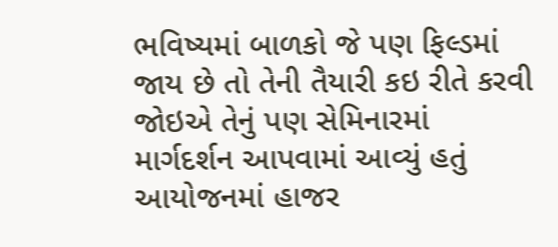ભવિષ્યમાં બાળકો જે પણ ફિલ્ડમાં જાય છે તો તેની તૈયારી કઇ રીતે કરવી જોઇએ તેનું પણ સેમિનારમાં માર્ગદર્શન આપવામાં આવ્યું હતું આયોજનમાં હાજર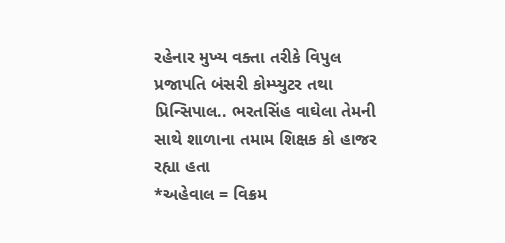રહેનાર મુખ્ય વક્તા તરીકે વિપુલ પ્રજાપતિ બંસરી કોમ્પ્યુટર તથા પ્રિન્સિપાલ.. ભરતસિંહ વાઘેલા તેમની સાથે શાળાના તમામ શિક્ષક કો હાજર રહ્યા હતા
*અહેવાલ = વિક્રમ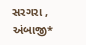સરગરા , અંબાજી*